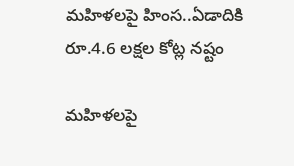మహిళలపై హింస..ఏడాదికి రూ.4.6 లక్షల కోట్ల నష్టం

మహిళలపై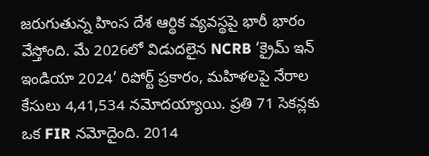జరుగుతున్న హింస దేశ ఆర్థిక వ్యవస్థపై భారీ భారం వేస్తోంది. మే 2026లో విడుదలైన NCRB ‘క్రైమ్ ఇన్ ఇండియా 2024’ రిపోర్ట్ ప్రకారం, మహిళలపై నేరాల కేసులు 4,41,534 నమోదయ్యాయి. ప్రతి 71 సెకన్లకు ఒక FIR నమోదైంది. 2014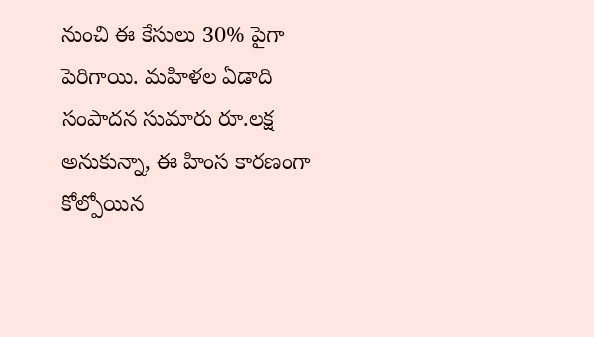నుంచి ఈ కేసులు 30% పైగా పెరిగాయి. మహిళల ఏడాది సంపాదన సుమారు రూ.లక్ష అనుకున్నా, ఈ హింస కారణంగా కోల్పోయిన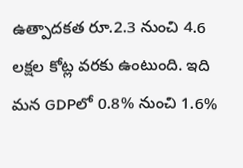ఉత్పాదకత రూ.2.3 నుంచి 4.6 లక్షల కోట్ల వరకు ఉంటుంది. ఇది మన GDPలో 0.8% నుంచి 1.6%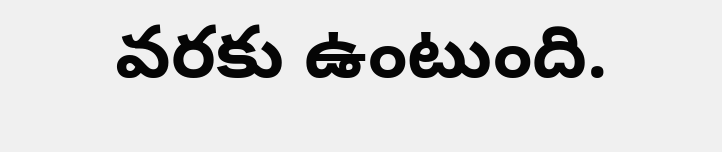వరకు ఉంటుంది.